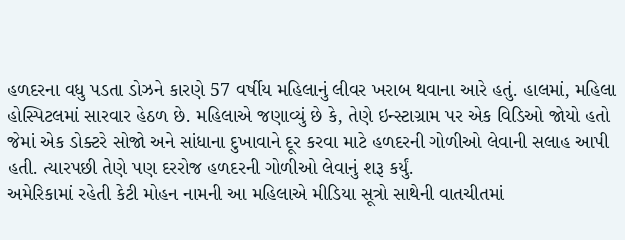હળદરના વધુ પડતા ડોઝને કારણે 57 વર્ષીય મહિલાનું લીવર ખરાબ થવાના આરે હતું. હાલમાં, મહિલા હોસ્પિટલમાં સારવાર હેઠળ છે. મહિલાએ જણાવ્યું છે કે, તેણે ઇન્સ્ટાગ્રામ પર એક વિડિઓ જોયો હતો જેમાં એક ડોક્ટરે સોજો અને સાંધાના દુખાવાને દૂર કરવા માટે હળદરની ગોળીઓ લેવાની સલાહ આપી હતી. ત્યારપછી તેણે પણ દરરોજ હળદરની ગોળીઓ લેવાનું શરૂ કર્યું.
અમેરિકામાં રહેતી કેટી મોહન નામની આ મહિલાએ મીડિયા સૂત્રો સાથેની વાતચીતમાં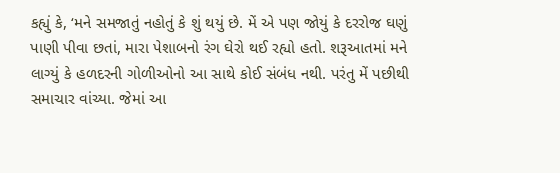કહ્યું કે, ‘મને સમજાતું નહોતું કે શું થયું છે. મેં એ પણ જોયું કે દરરોજ ઘણું પાણી પીવા છતાં, મારા પેશાબનો રંગ ઘેરો થઈ રહ્યો હતો. શરૂઆતમાં મને લાગ્યું કે હળદરની ગોળીઓનો આ સાથે કોઈ સંબંધ નથી. પરંતુ મેં પછીથી સમાચાર વાંચ્યા. જેમાં આ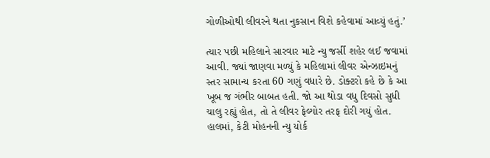ગોળીઓથી લીવરને થતા નુકસાન વિશે કહેવામાં આવ્યું હતું.’

ત્યાર પછી મહિલાને સારવાર માટે ન્યુ જર્સી શહેર લઈ જવામાં આવી. જ્યાં જાણવા મળ્યું કે મહિલામાં લીવર એન્ઝાઇમનું સ્તર સામાન્ય કરતા 60 ગણું વધારે છે. ડોક્ટરો કહે છે કે આ ખૂબ જ ગંભીર બાબત હતી. જો આ થોડા વધુ દિવસો સુધી ચાલુ રહ્યું હોત, તો તે લીવર ફેલ્યોર તરફ દોરી ગયું હોત. હાલમાં, કેટી મોહનની ન્યુ યોર્ક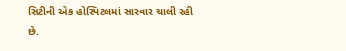સિટીની એક હોસ્પિટલમાં સારવાર ચાલી રહી છે.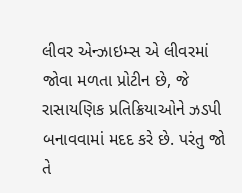લીવર એન્ઝાઇમ્સ એ લીવરમાં જોવા મળતા પ્રોટીન છે, જે રાસાયણિક પ્રતિક્રિયાઓને ઝડપી બનાવવામાં મદદ કરે છે. પરંતુ જો તે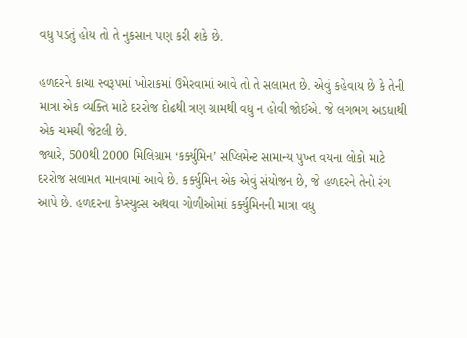વધુ પડતું હોય તો તે નુકસાન પણ કરી શકે છે.

હળદરને કાચા સ્વરૂપમાં ખોરાકમાં ઉમેરવામાં આવે તો તે સલામત છે. એવું કહેવાય છે કે તેની માત્રા એક વ્યક્તિ માટે દરરોજ દોઢથી ત્રણ ગ્રામથી વધુ ન હોવી જોઈએ. જે લગભગ અડધાથી એક ચમચી જેટલી છે.
જ્યારે, 500થી 2000 મિલિગ્રામ ‘કર્ક્યુમિન’ સપ્લિમેન્ટ સામાન્ય પુખ્ત વયના લોકો માટે દરરોજ સલામત માનવામાં આવે છે. કર્ક્યુમિન એક એવું સંયોજન છે, જે હળદરને તેનો રંગ આપે છે. હળદરના કેપ્સ્યુલ્સ અથવા ગોળીઓમાં કર્ક્યુમિનની માત્રા વધુ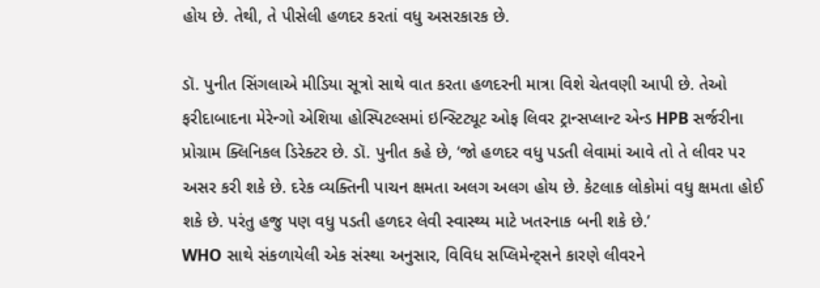હોય છે. તેથી, તે પીસેલી હળદર કરતાં વધુ અસરકારક છે.

ડૉ. પુનીત સિંગલાએ મીડિયા સૂત્રો સાથે વાત કરતા હળદરની માત્રા વિશે ચેતવણી આપી છે. તેઓ ફરીદાબાદના મેરેન્ગો એશિયા હોસ્પિટલ્સમાં ઇન્સ્ટિટ્યૂટ ઓફ લિવર ટ્રાન્સપ્લાન્ટ એન્ડ HPB સર્જરીના પ્રોગ્રામ ક્લિનિકલ ડિરેક્ટર છે. ડૉ. પુનીત કહે છે, ‘જો હળદર વધુ પડતી લેવામાં આવે તો તે લીવર પર અસર કરી શકે છે. દરેક વ્યક્તિની પાચન ક્ષમતા અલગ અલગ હોય છે. કેટલાક લોકોમાં વધુ ક્ષમતા હોઈ શકે છે. પરંતુ હજુ પણ વધુ પડતી હળદર લેવી સ્વાસ્થ્ય માટે ખતરનાક બની શકે છે.’
WHO સાથે સંકળાયેલી એક સંસ્થા અનુસાર, વિવિધ સપ્લિમેન્ટ્સને કારણે લીવરને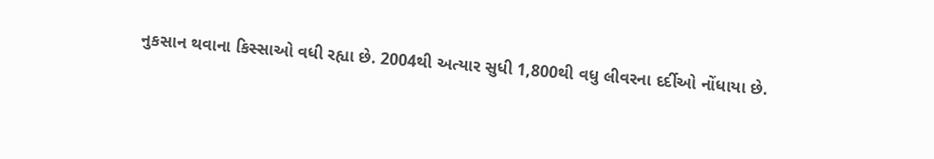નુકસાન થવાના કિસ્સાઓ વધી રહ્યા છે. 2004થી અત્યાર સુધી 1,800થી વધુ લીવરના દર્દીઓ નોંધાયા છે.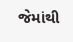જેમાંથી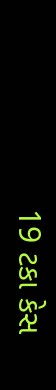19 ટકા કેસ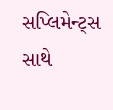સપ્લિમેન્ટ્સ સાથે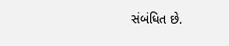સંબંધિત છે.